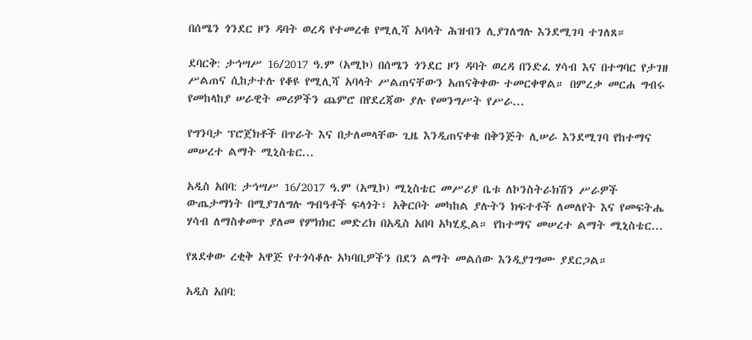በሰሜን ጎንደር ዞን ዳባት ወረዳ የተመረቁ የሚሊሻ አባላት ሕዝብን ሊያገለግሉ እንደሚገባ ተገለጸ።

ደባርቅ: ታኅሣሥ 16/2017 ዓ.ም (አሚኮ) በሰሜን ጎንደር ዞን ዳባት ወረዳ በንድፈ ሃሳብ እና በተግባር የታገዘ ሥልጠና ሲከታተሉ የቆዩ የሚሊሻ አባላት ሥልጠናቸውን አጠናቅቀው ተመርቀዋል። በምረቃ መርሐ ግብሩ የመከላከያ ሠራዊት መሪዎችን ጨምሮ በየደረጃው ያሉ የመንግሥት የሥራ...

የግንባታ ፕሮጀክቶች በጥራት እና በታለመላቸው ጊዜ እንዲጠናቀቁ በቅንጅት ሊሠራ እንደሚገባ የከተማና መሠረተ ልማት ሚኒስቴር...

አዲስ አበባ: ታኅሣሥ 16/2017 ዓ.ም (አሚኮ) ሚኒስቴር መሥሪያ ቤቱ ለኮንስትራክሽን ሥራዎች ውጤታማነት በሚያገለግሉ ግብዓቶች ፍላጎት፣ አቅርቦት መካከል ያሉትን ክፍተቶች ለመለየት እና የመፍትሔ ሃሳብ ለማስቀመጥ ያለመ የምክክር መድረክ በአዲስ አበባ አካሂዷል። የከተማና መሠረተ ልማት ሚኒስቴር...

የጸደቀው ረቂቅ አዋጅ የተጎሳቆሉ አካባቢዎችን በደን ልማት መልሰው እንዲያገግሙ ያደርጋል።

አዲስ አበባ: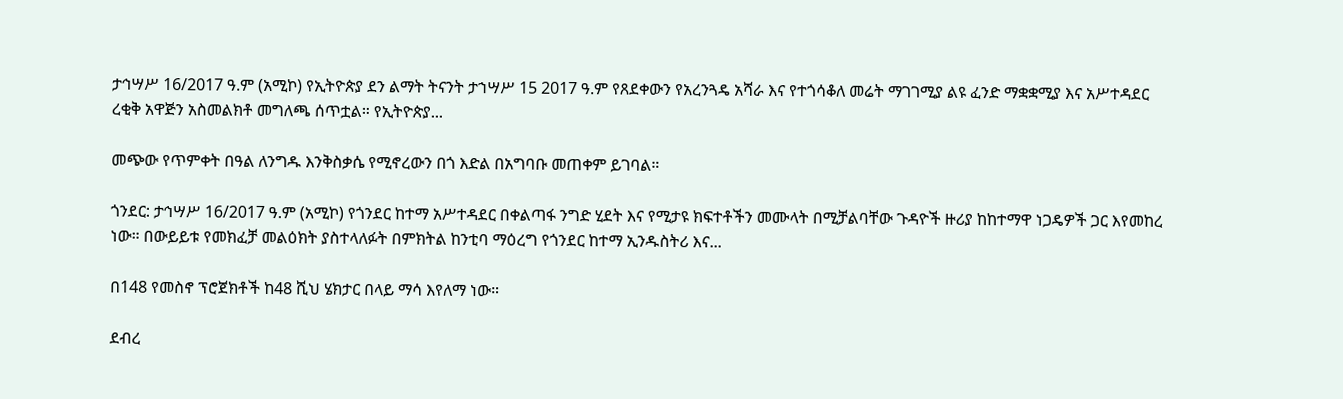ታኅሣሥ 16/2017 ዓ.ም (አሚኮ) የኢትዮጵያ ደን ልማት ትናንት ታኀሣሥ 15 2017 ዓ.ም የጸደቀውን የአረንጓዴ አሻራ እና የተጎሳቆለ መሬት ማገገሚያ ልዩ ፈንድ ማቋቋሚያ እና አሥተዳደር ረቂቅ አዋጅን አስመልክቶ መግለጫ ሰጥቷል። የኢትዮጵያ...

መጭው የጥምቀት በዓል ለንግዱ እንቅስቃሴ የሚኖረውን በጎ እድል በአግባቡ መጠቀም ይገባል።

ጎንደር: ታኅሣሥ 16/2017 ዓ.ም (አሚኮ) የጎንደር ከተማ አሥተዳደር በቀልጣፋ ንግድ ሂደት እና የሚታዩ ክፍተቶችን መሙላት በሚቻልባቸው ጉዳዮች ዙሪያ ከከተማዋ ነጋዴዎች ጋር እየመከረ ነው። በውይይቱ የመክፈቻ መልዕክት ያስተላለፉት በምክትል ከንቲባ ማዕረግ የጎንደር ከተማ ኢንዱስትሪ እና...

በ148 የመስኖ ፕሮጀክቶች ከ48 ሺህ ሄክታር በላይ ማሳ እየለማ ነው።

ደብረ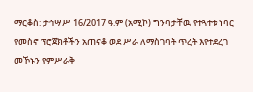ማርቆስ: ታኅሣሥ 16/2017 ዓ.ም (አሚኮ) ግንባታቸዉ የተጓተቱ ነባር የመስኖ ፕሮጀክቶችን አጠናቆ ወደ ሥራ ለማስገባት ጥረት እየተደረገ መኾኑን የምሥራቅ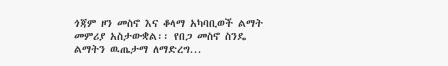ጎጃም ዞን መስኖ እና ቆላማ አካባቢወች ልማት መምሪያ አስታውቋል፡፡ የበጋ መስኖ ስንዴ ልማትን ዉጤታማ ለማድረግ...